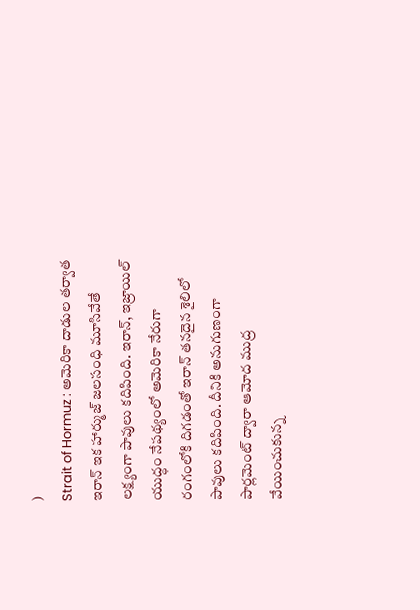)
Strait of Hormuz : అమెరికా దాడుల తర్వాత ఇరాన్ ఇక హార్ముజ్ జలసంధి మూసివేతే లక్ష్యంగా పావులు కదిపింది. ఇరాన్, ఇజ్రాయిల్ యుద్ధం నేపథ్యంలో అమెరికా నేరుగా రంగంలోకి దిగడంతో ఇరాన్ తనదైన శైలిలో పావులు కదిపింది. దీనికి అనుగుణంగా పార్లమెంట్ ద్వారా ఆమోద ముద్ర వేయించుకున్న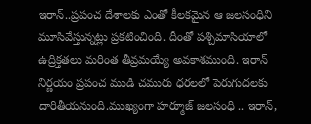ఇరాన్..ప్రపంచ దేశాలకు ఎంతో కీలకమైన ఆ జలసంధిని మూసివేస్తున్నట్లు ప్రకటించింది. దీంతో పశ్చిమాసియాలో ఉద్రిక్తతలు మరింత తీవ్రమయ్యే అవకాశముంది. ఇరాన్ నిర్ణయం ప్రపంచ ముడి చమురు ధరలలో పెరుగుదలకు దారితీయనుంది.ముఖ్యంగా హర్మూజ్ జలసంధి .. ఇరాన్,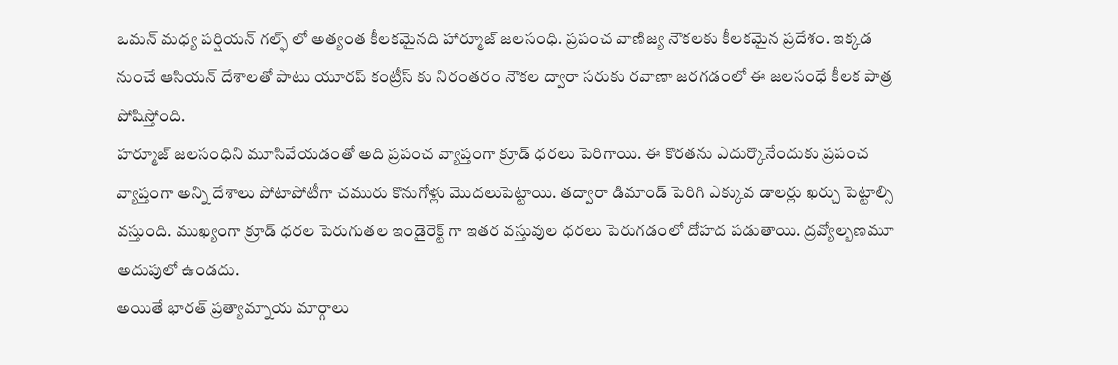ఒమన్ మధ్య పర్షియన్ గల్ఫ్ లో అత్యంత కీలకమైనది హార్మూజ్ జలసంధి. ప్రపంచ వాణిజ్య నౌకలకు కీలకమైన ప్రదేశం. ఇక్కడ నుంచే ఆసియన్ దేశాలతో పాటు యూరప్ కంట్రీస్ కు నిరంతరం నౌకల ద్వారా సరుకు రవాణా జరగడంలో ఈ జలసంధే కీలక పాత్ర పోషిస్తోంది.
హర్మూజ్ జలసంధిని మూసివేయడంతో అది ప్రపంచ వ్యాప్తంగా క్రూడ్ ధరలు పెరిగాయి. ఈ కొరతను ఎదుర్కొనేందుకు ప్రపంచ వ్యాప్తంగా అన్ని దేశాలు పోటాపోటీగా చమురు కొనుగోళ్లు మొదలుపెట్టాయి. తద్వారా డిమాండ్ పెరిగి ఎక్కువ డాలర్లు ఖర్చు పెట్టాల్సి వస్తుంది. ముఖ్యంగా క్రూడ్ ధరల పెరుగుతల ఇండైరెక్ట్ గా ఇతర వస్తువుల ధరలు పెరుగడంలో దోహద పడుతాయి. ద్రవ్యోల్బణమూ అదుపులో ఉండదు.
అయితే భారత్ ప్రత్యామ్నాయ మార్గాలు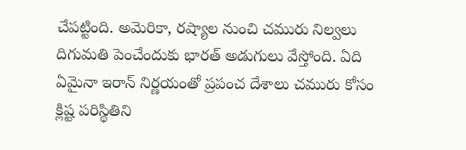చేపట్టింది. అమెరికా, రష్యాల నుంచి చమురు నిల్వలు దిగుమతి పెంచేందుకు భారత్ అడుగులు వేస్తోంది. ఏది ఏమైనా ఇరాన్ నిర్ణయంతో ప్రపంచ దేశాలు చమురు కోసం క్లిష్ట పరిస్థితిని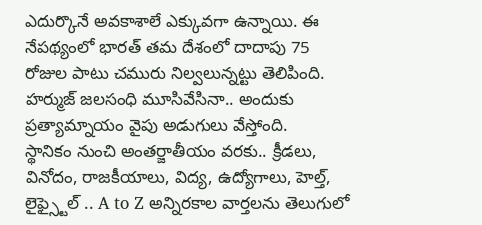ఎదుర్కొనే అవకాశాలే ఎక్కువగా ఉన్నాయి. ఈ నేపథ్యంలో భారత్ తమ దేశంలో దాదాపు 75 రోజుల పాటు చమురు నిల్వలున్నట్టు తెలిపింది. హర్ముజ్ జలసంధి మూసివేసినా.. అందుకు ప్రత్యామ్నాయం వైపు అడుగులు వేస్తోంది.
స్థానికం నుంచి అంతర్జాతీయం వరకు.. క్రీడలు, వినోదం, రాజకీయాలు, విద్య, ఉద్యోగాలు, హెల్త్, లైఫ్స్టైల్ .. A to Z అన్నిరకాల వార్తలను తెలుగులో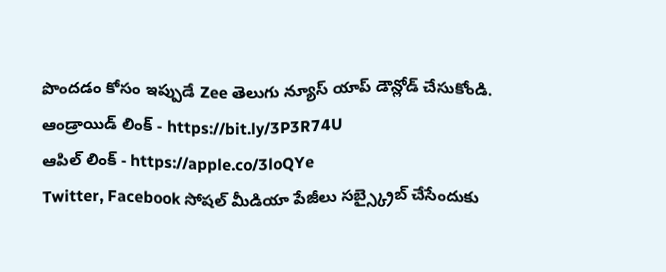పొందడం కోసం ఇప్పుడే Zee తెలుగు న్యూస్ యాప్ డౌన్లోడ్ చేసుకోండి.
ఆండ్రాయిడ్ లింక్ - https://bit.ly/3P3R74U
ఆపిల్ లింక్ - https://apple.co/3loQYe
Twitter, Facebook సోషల్ మీడియా పేజీలు సబ్స్క్రైబ్ చేసేందుకు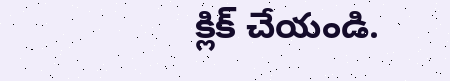క్లిక్ చేయండి.